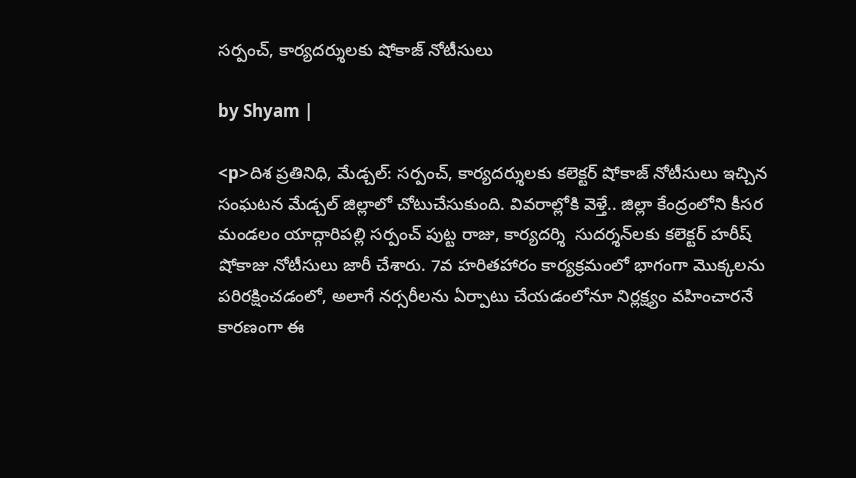సర్పంచ్, కార్యదర్శులకు షోకాజ్ నోటీసులు

by Shyam |

<p>దిశ ప్రతినిధి, మేడ్చల్: సర్పంచ్, కార్యదర్శులకు కలెక్టర్ షోకాజ్ నోటీసులు ఇచ్చిన సంఘటన మేడ్చల్ జిల్లాలో చోటుచేసుకుంది. వివరాల్లోకి వెళ్తే.. జిల్లా కేంద్రంలోని కీసర మండలం యాద్గారిపల్లి సర్పంచ్ పుట్ట రాజు, కార్యదర్శి  సుదర్శన్‌లకు కలెక్టర్ హరీష్ షోకాజు నోటీసులు జారీ చేశారు. 7వ హరితహారం కార్యక్రమంలో భాగంగా మొక్కలను పరిరక్షించడంలో, అలాగే నర్సరీలను ఏర్పాటు చేయడంలోనూ నిర్లక్ష్యం వహించారనే కారణంగా ఈ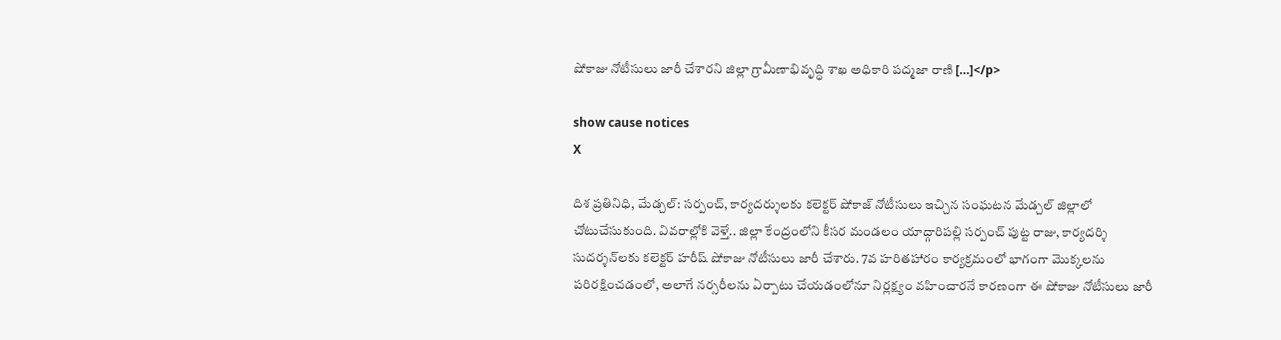షోకాజు నోటీసులు జారీ చేశారని జిల్లా గ్రామీణాభివృద్ధి శాఖ అధికారి పద్మజా రాణి […]</p>

show cause notices
X

దిశ ప్రతినిధి, మేడ్చల్: సర్పంచ్, కార్యదర్శులకు కలెక్టర్ షోకాజ్ నోటీసులు ఇచ్చిన సంఘటన మేడ్చల్ జిల్లాలో చోటుచేసుకుంది. వివరాల్లోకి వెళ్తే.. జిల్లా కేంద్రంలోని కీసర మండలం యాద్గారిపల్లి సర్పంచ్ పుట్ట రాజు, కార్యదర్శి సుదర్శన్‌లకు కలెక్టర్ హరీష్ షోకాజు నోటీసులు జారీ చేశారు. 7వ హరితహారం కార్యక్రమంలో భాగంగా మొక్కలను పరిరక్షించడంలో, అలాగే నర్సరీలను ఏర్పాటు చేయడంలోనూ నిర్లక్ష్యం వహించారనే కారణంగా ఈ షోకాజు నోటీసులు జారీ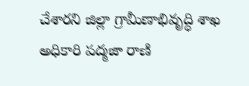చేశారని జిల్లా గ్రామీణాభివృద్ధి శాఖ అధికారి పద్మజా రాణి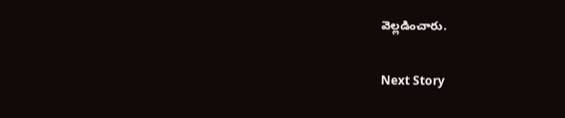వెల్లడించారు.

Next Story